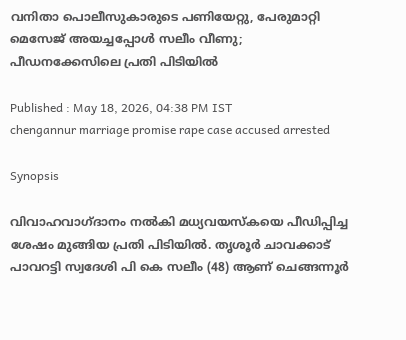വനിതാ പൊലീസുകാരുടെ പണിയേറ്റു, പേരുമാറ്റി മെസേജ് അയച്ചപ്പോൾ സലീം വീണു; പീഡനക്കേസിലെ പ്രതി പിടിയിൽ

Published : May 18, 2026, 04:38 PM IST
chengannur marriage promise rape case accused arrested

Synopsis

വിവാഹവാഗ്ദാനം നൽകി മധ്യവയസ്കയെ പീഡിപ്പിച്ച ശേഷം മുങ്ങിയ പ്രതി പിടിയിൽ. തൃശൂർ ചാവക്കാട് പാവറട്ടി സ്വദേശി പി കെ സലീം (48) ആണ് ചെങ്ങന്നൂർ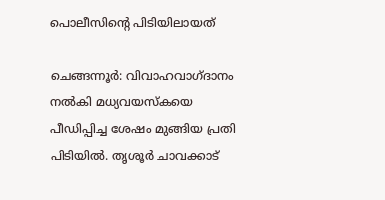പൊലീസിന്‍റെ പിടിയിലായത്

ചെങ്ങന്നൂർ: വിവാഹവാഗ്ദാനം നൽകി മധ്യവയസ്കയെ പീഡിപ്പിച്ച ശേഷം മുങ്ങിയ പ്രതി പിടിയിൽ. തൃശൂർ ചാവക്കാട്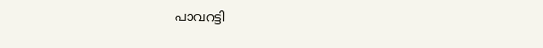പാവറട്ടി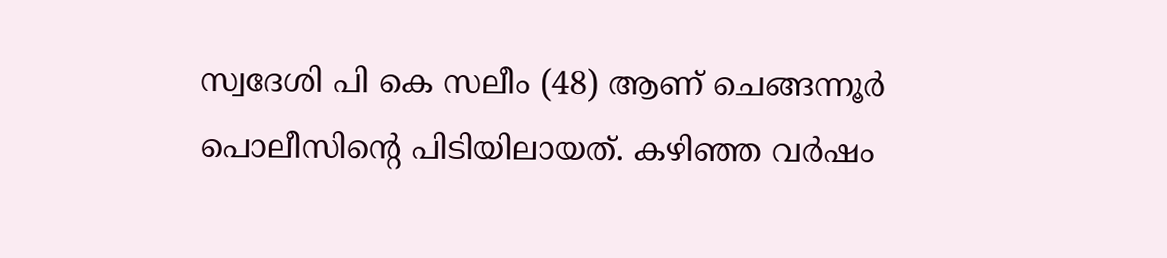സ്വദേശി പി കെ സലീം (48) ആണ് ചെങ്ങന്നൂർ പൊലീസിന്‍റെ പിടിയിലായത്. കഴിഞ്ഞ വർഷം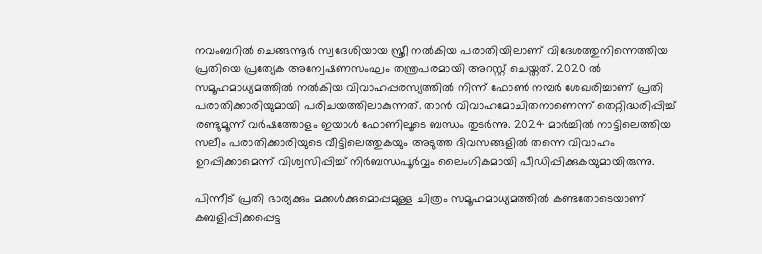നവംബറിൽ ചെങ്ങന്നൂർ സ്വദേശിയായ സ്ത്രീ നൽകിയ പരാതിയിലാണ് വിദേശത്തുനിന്നെത്തിയ പ്രതിയെ പ്രത്യേക അന്വേഷണസംഘം തന്ത്രപരമായി അറസ്റ്റ് ചെയ്തത്. 2020 ൽ സമൂഹമാധ്യമത്തിൽ നൽകിയ വിവാഹപ്പരസ്യത്തിൽ നിന്ന് ഫോൺ നമ്പർ ശേഖരിച്ചാണ് പ്രതി പരാതിക്കാരിയുമായി പരിചയത്തിലാകുന്നത്. താൻ വിവാഹമോചിതനാണെന്ന് തെറ്റിദ്ധരിപ്പിച്ച് രണ്ടുമൂന്ന് വർഷത്തോളം ഇയാൾ ഫോണിലൂടെ ബന്ധം തുടർന്നു. 2024 മാർച്ചിൽ നാട്ടിലെത്തിയ സലീം പരാതിക്കാരിയുടെ വീട്ടിലെത്തുകയും അടുത്ത ദിവസങ്ങളിൽ തന്നെ വിവാഹം ഉറപ്പിക്കാമെന്ന് വിശ്വസിപ്പിച്ച് നിർബന്ധപൂർവ്വം ലൈംഗികമായി പീഡിപ്പിക്കുകയുമായിരുന്നു.

പിന്നീട് പ്രതി ഭാര്യക്കും മക്കൾക്കുമൊപ്പമുള്ള ചിത്രം സമൂഹമാധ്യമത്തിൽ കണ്ടതോടെയാണ് കബളിപ്പിക്കപ്പെട്ട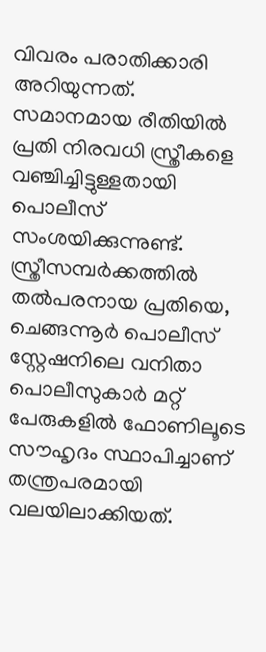വിവരം പരാതിക്കാരി അറിയുന്നത്. സമാനമായ രീതിയിൽ പ്രതി നിരവധി സ്ത്രീകളെ വഞ്ചിച്ചിട്ടുള്ളതായി പൊലീസ് സംശയിക്കുന്നുണ്ട്. സ്ത്രീസമ്പർക്കത്തിൽ തൽപരനായ പ്രതിയെ, ചെങ്ങന്നൂർ പൊലീസ് സ്റ്റേഷനിലെ വനിതാ പൊലീസുകാർ മറ്റ് പേരുകളിൽ ഫോണിലൂടെ സൗഹൃദം സ്ഥാപിച്ചാണ് തന്ത്രപരമായി വലയിലാക്കിയത്.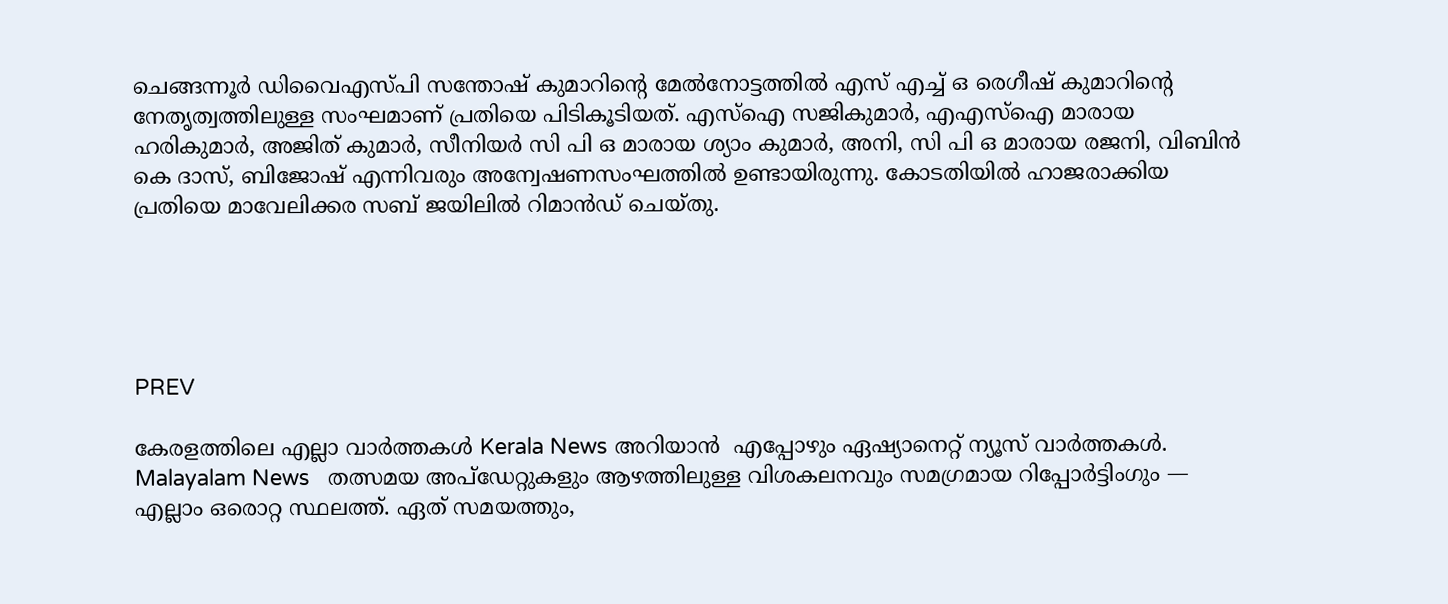ചെങ്ങന്നൂർ ഡിവൈഎസ്‌പി സന്തോഷ് കുമാറിന്‍റെ മേൽനോട്ടത്തിൽ എസ് എച്ച് ഒ രെഗീഷ് കുമാറിന്റെ നേതൃത്വത്തിലുള്ള സംഘമാണ് പ്രതിയെ പിടികൂടിയത്. എസ്ഐ സജികുമാർ, എഎസ്ഐ മാരായ ഹരികുമാർ, അജിത് കുമാർ, സീനിയർ സി പി ഒ മാരായ ശ്യാം കുമാർ, അനി, സി പി ഒ മാരായ രജനി, വിബിൻ കെ ദാസ്, ബിജോഷ് എന്നിവരും അന്വേഷണസംഘത്തിൽ ഉണ്ടായിരുന്നു. കോടതിയിൽ ഹാജരാക്കിയ പ്രതിയെ മാവേലിക്കര സബ് ജയിലിൽ റിമാൻഡ് ചെയ്തു.





PREV

കേരളത്തിലെ എല്ലാ വാർത്തകൾ Kerala News അറിയാൻ  എപ്പോഴും ഏഷ്യാനെറ്റ് ന്യൂസ് വാർത്തകൾ.  Malayalam News   തത്സമയ അപ്‌ഡേറ്റുകളും ആഴത്തിലുള്ള വിശകലനവും സമഗ്രമായ റിപ്പോർട്ടിംഗും — എല്ലാം ഒരൊറ്റ സ്ഥലത്ത്. ഏത് സമയത്തും,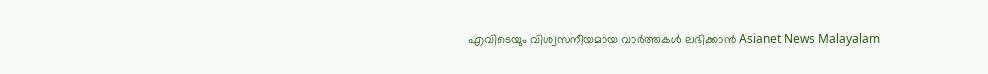എവിടെയും വിശ്വസനീയമായ വാർത്തകൾ ലഭിക്കാൻ Asianet News Malayalam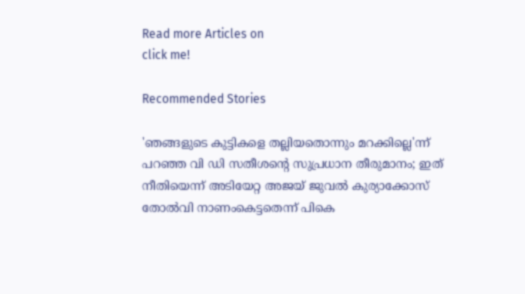Read more Articles on
click me!

Recommended Stories

'ഞങ്ങളുടെ കുട്ടികളെ തല്ലിയതൊന്നും മറക്കില്ലെ'ന്ന് പറഞ്ഞ വി ഡി സതീശന്‍റെ സുപ്രധാന തീരുമാനം; ഇത് നീതിയെന്ന് അടിയേറ്റ അജയ് ജുവൽ കുര്യാക്കോസ്
തോൽവി നാണംകെട്ടതെന്ന് പികെ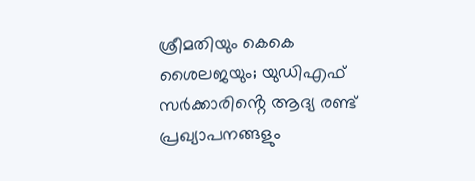ശ്രീമതിയും കെകെ ശൈലജയും; യുഡിഎഫ് സർക്കാരിൻ്റെ ആദ്യ രണ്ട് പ്രഖ്യാപനങ്ങളും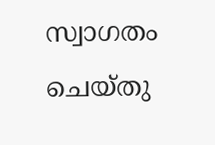സ്വാഗതം ചെയ്തു